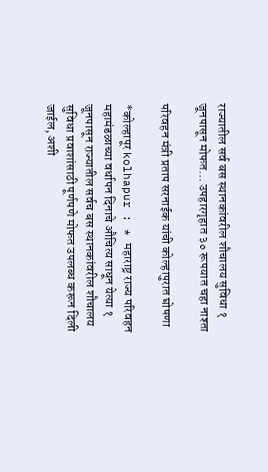राज्यातील सर्व बस स्थानकांवरील शौचालय सुविधा १ जूनपासून मोफत… उपहारगृहात ३० रूपयात चहा नाश्ता

परिवहन मंत्री प्रताप सरनाईक यांची कोल्हापुरात घोषणा

*कोल्हापूर kolhapur : * महाराष्ट्र राज्य परिवहन महामंडळाच्या वर्धापन दिनाचे औचित्य साधून येत्या १ जूनपासून राज्यातील सर्वच बस स्थानकांवरील शौचालय सुविधा प्रवाशांसाठी पूर्णपणे मोफत उपलब्ध करून दिली जाईल, अशी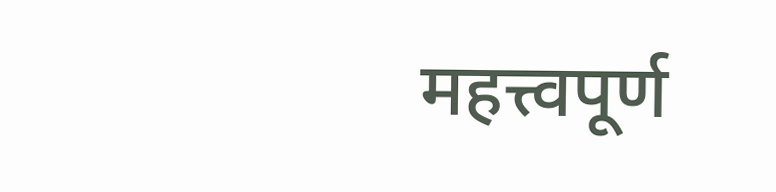महत्त्वपूर्ण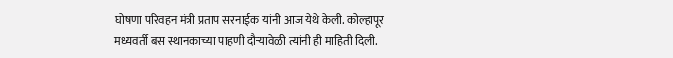घोषणा परिवहन मंत्री प्रताप सरनाईक यांनी आज येथे केली. कोल्हापूर मध्यवर्ती बस स्थानकाच्या पाहणी दौऱ्यावेळी त्यांनी ही माहिती दिली.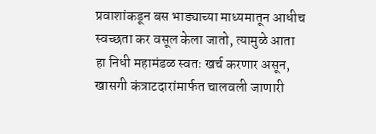प्रवाशांकडून बस भाड्याच्या माध्यमातून आधीच स्वच्छता कर वसूल केला जातो, त्यामुळे आता हा निधी महामंडळ स्वतः खर्च करणार असून, खासगी कंत्राटदारांमार्फत चालवली जाणारी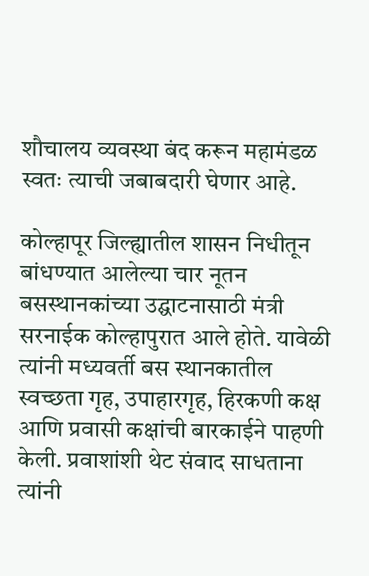शौचालय व्यवस्था बंद करून महामंडळ स्वतः त्याची जबाबदारी घेणार आहे.

कोल्हापूर जिल्ह्यातील शासन निधीतून बांधण्यात आलेल्या चार नूतन बसस्थानकांच्या उद्घाटनासाठी मंत्री सरनाईक कोल्हापुरात आले होते. यावेळी त्यांनी मध्यवर्ती बस स्थानकातील स्वच्छता गृह, उपाहारगृह, हिरकणी कक्ष आणि प्रवासी कक्षांची बारकाईने पाहणी केली. प्रवाशांशी थेट संवाद साधताना त्यांनी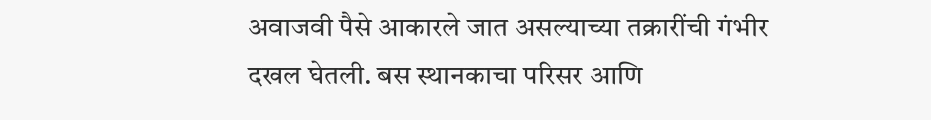अवाजवी पैसे आकारले जात असल्याच्या तक्रारींची गंभीर दखल घेतली. बस स्थानकाचा परिसर आणि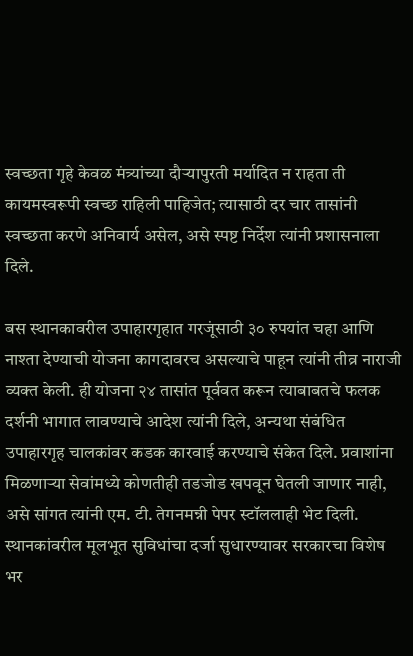स्वच्छता गृहे केवळ मंत्र्यांच्या दौऱ्यापुरती मर्यादित न राहता ती कायमस्वरूपी स्वच्छ राहिली पाहिजेत; त्यासाठी दर चार तासांनी स्वच्छता करणे अनिवार्य असेल, असे स्पष्ट निर्देश त्यांनी प्रशासनाला दिले.

बस स्थानकावरील उपाहारगृहात गरजूंसाठी ३० रुपयांत चहा आणि नाश्ता देण्याची योजना कागदावरच असल्याचे पाहून त्यांनी तीव्र नाराजी व्यक्त केली. ही योजना २४ तासांत पूर्ववत करून त्याबाबतचे फलक दर्शनी भागात लावण्याचे आदेश त्यांनी दिले, अन्यथा संबंधित उपाहारगृह चालकांवर कडक कारवाई करण्याचे संकेत दिले. प्रवाशांना मिळणाऱ्या सेवांमध्ये कोणतीही तडजोड खपवून घेतली जाणार नाही, असे सांगत त्यांनी एम. टी. तेगनमन्नी पेपर स्टॉललाही भेट दिली. स्थानकांवरील मूलभूत सुविधांचा दर्जा सुधारण्यावर सरकारचा विशेष भर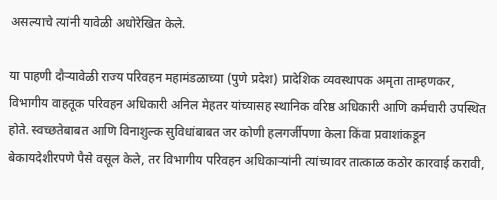असल्याचे त्यांनी यावेळी अधोरेखित केले.

या पाहणी दौऱ्यावेळी राज्य परिवहन महामंडळाच्या (पुणे प्रदेश) प्रादेशिक व्यवस्थापक अमृता ताम्हणकर, विभागीय वाहतूक परिवहन अधिकारी अनिल मेहतर यांच्यासह स्थानिक वरिष्ठ अधिकारी आणि कर्मचारी उपस्थित होते. स्वच्छतेबाबत आणि विनाशुल्क सुविधांबाबत जर कोणी हलगर्जीपणा केला किंवा प्रवाशांकडून बेकायदेशीरपणे पैसे वसूल केले, तर विभागीय परिवहन अधिकाऱ्यांनी त्यांच्यावर तात्काळ कठोर कारवाई करावी,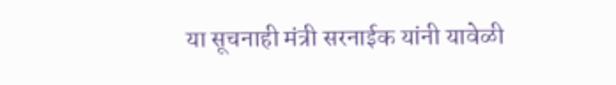या सूचनाही मंत्री सरनाईक यांनी यावेळी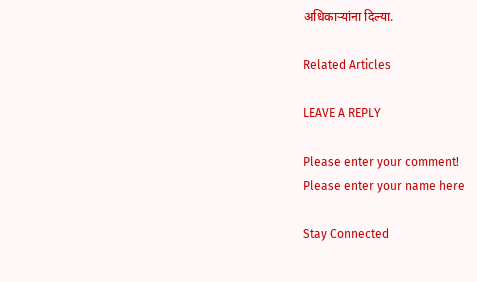अधिकाऱ्यांना दिल्या.

Related Articles

LEAVE A REPLY

Please enter your comment!
Please enter your name here

Stay Connected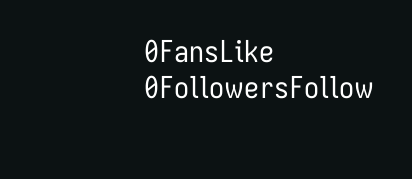0FansLike
0FollowersFollow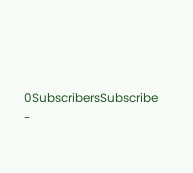0SubscribersSubscribe
-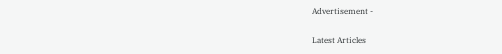Advertisement -

Latest Articles